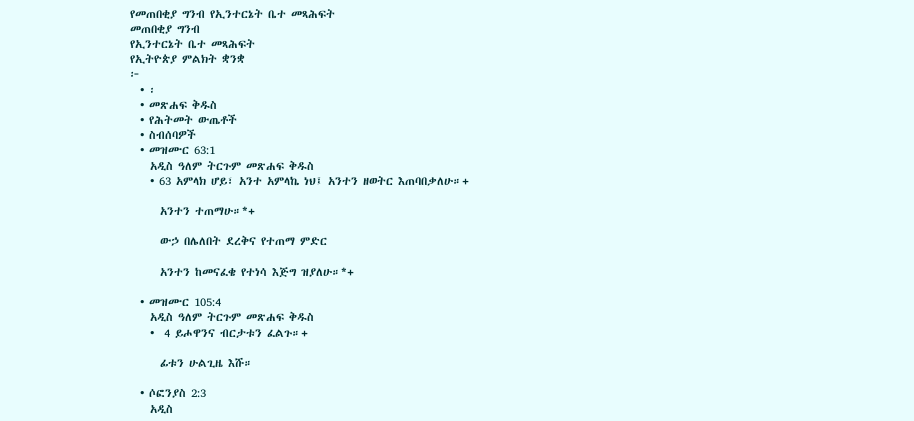የመጠበቂያ ግንብ የኢንተርኔት ቤተ መጻሕፍት
መጠበቂያ ግንብ
የኢንተርኔት ቤተ መጻሕፍት
የኢትዮጵያ ምልክት ቋንቋ
፦
  • ፡
  • መጽሐፍ ቅዱስ
  • የሕትመት ውጤቶች
  • ስብሰባዎች
  • መዝሙር 63:1
    አዲስ ዓለም ትርጉም መጽሐፍ ቅዱስ
    • 63 አምላክ ሆይ፣ አንተ አምላኬ ነህ፤ አንተን ዘወትር እጠባበቃለሁ።+

      አንተን ተጠማሁ።*+

      ውኃ በሌለበት ደረቅና የተጠማ ምድር

      አንተን ከመናፈቄ የተነሳ እጅግ ዝያለሁ።*+

  • መዝሙር 105:4
    አዲስ ዓለም ትርጉም መጽሐፍ ቅዱስ
    •  4 ይሖዋንና ብርታቱን ፈልጉ።+

      ፊቱን ሁልጊዜ እሹ።

  • ሶፎንያስ 2:3
    አዲስ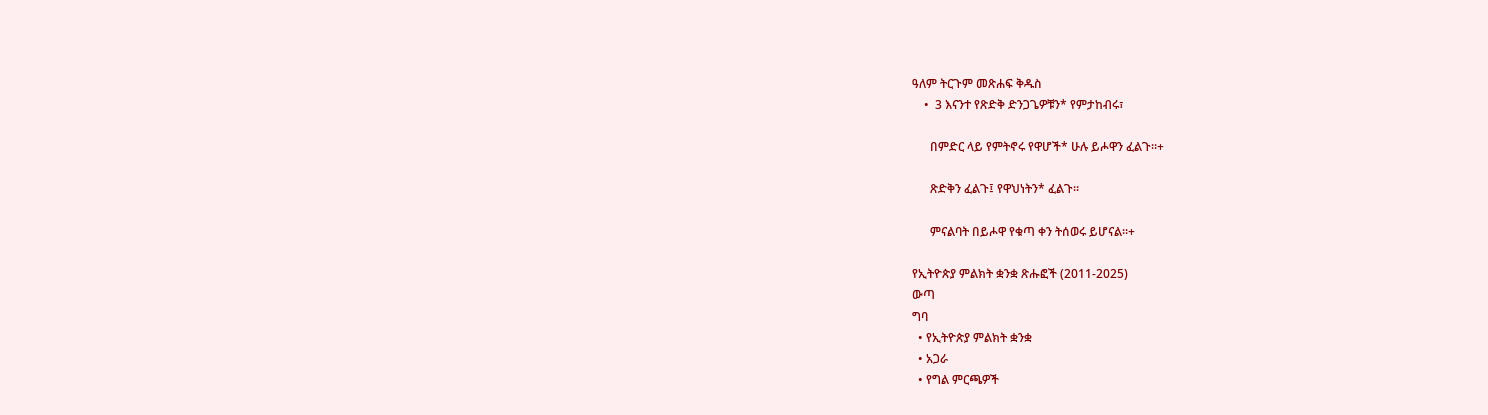ዓለም ትርጉም መጽሐፍ ቅዱስ
    •  3 እናንተ የጽድቅ ድንጋጌዎቹን* የምታከብሩ፣

      በምድር ላይ የምትኖሩ የዋሆች* ሁሉ ይሖዋን ፈልጉ።+

      ጽድቅን ፈልጉ፤ የዋህነትን* ፈልጉ።

      ምናልባት በይሖዋ የቁጣ ቀን ትሰወሩ ይሆናል።+

የኢትዮጵያ ምልክት ቋንቋ ጽሑፎች (2011-2025)
ውጣ
ግባ
  • የኢትዮጵያ ምልክት ቋንቋ
  • አጋራ
  • የግል ምርጫዎች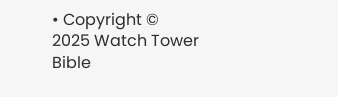• Copyright © 2025 Watch Tower Bible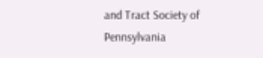and Tract Society of Pennsylvania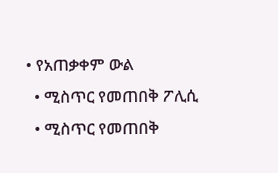• የአጠቃቀም ውል
  • ሚስጥር የመጠበቅ ፖሊሲ
  • ሚስጥር የመጠበቅ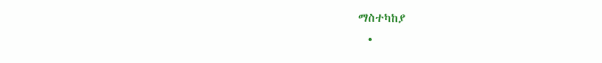ማስተካከያ
  •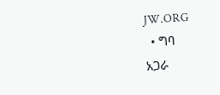JW.ORG
  • ግባ
አጋራ